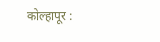कोल्हापूर :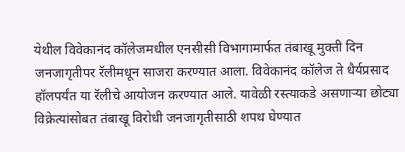येथील विवेकानंद कॉलेजमधील एनसीसी विभागामार्फत तंबाखू मुक्ती दिन जनजागृतीपर रॅलीमधून साजरा करण्यात आला. विवेकानंद कॉलेज ते धैर्यप्रसाद हॉलपर्यंत या रॅलीचे आयोजन करण्यात आले. यावेळी रस्त्याकडे असणाऱ्या छोट्या विक्रेत्यांसोबत तंबाखू विरोधी जनजागृतीसाठी शपथ घेण्यात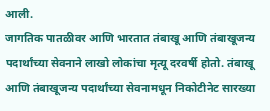आली.
जागतिक पातळीवर आणि भारतात तंबाखू आणि तंबाखूजन्य पदार्थांच्या सेवनाने लाखो लोकांचा मृत्यू दरवर्षी होतो. तंबाखू आणि तंबाखूजन्य पदार्थांच्या सेवनामधून निकोटीनेट सारख्या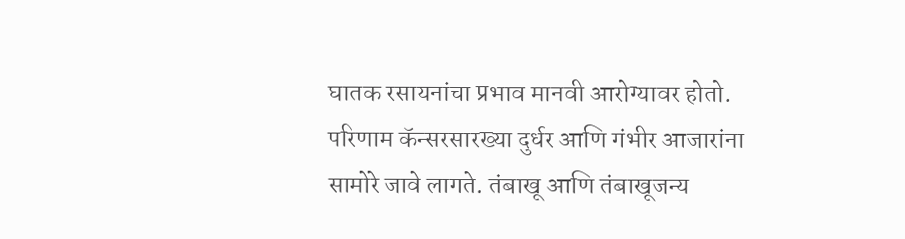घातक रसायनांचा प्रभाव मानवी आरोग्यावर होतो. परिणाम कॅन्सरसारख्या दुर्धर आणि गंभीर आजारांना सामोरे जावे लागते. तंबाखू आणि तंबाखूजन्य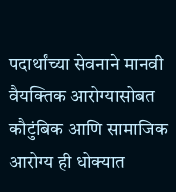पदार्थांच्या सेवनाने मानवी वैयक्तिक आरोग्यासोबत कौटुंबिक आणि सामाजिक आरोग्य ही धोक्यात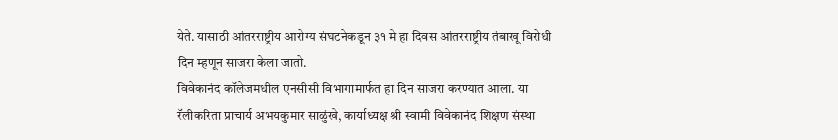येते. यासाठी आंतरराष्ट्रीय आरोग्य संघटनेकडून ३१ मे हा दिवस आंतरराष्ट्रीय तंबाखू विरोधी दिन म्हणून साजरा केला जातो.
विवेकानंद कॉलेजमधील एनसीसी विभागामार्फत हा दिन साजरा करण्यात आला. या रॅलीकरिता प्राचार्य अभयकुमार साळुंखे, कार्याध्यक्ष श्री स्वामी विवेकानंद शिक्षण संस्था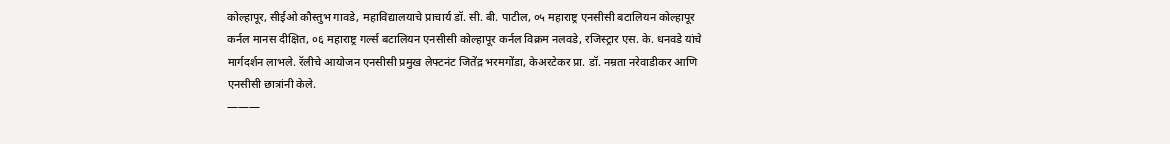कोल्हापूर, सीईओ कौस्तुभ गावडे, महाविद्यालयाचे प्राचार्य डॉ. सी. बी. पाटील, ०५ महाराष्ट्र एनसीसी बटालियन कोल्हापूर कर्नल मानस दीक्षित, ०६ महाराष्ट्र गर्ल्स बटालियन एनसीसी कोल्हापूर कर्नल विक्रम नलवडे, रजिस्ट्रार एस. के. धनवडे यांचे मार्गदर्शन लाभले. रॅलीचे आयोजन एनसीसी प्रमुख लेफ्टनंट जितेंद्र भरमगोंडा, केअरटेकर प्रा. डॉ. नम्रता नरेवाडीकर आणि एनसीसी छात्रांनी केले.
———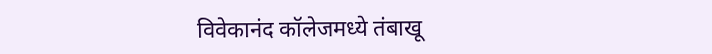विवेकानंद कॉलेजमध्ये तंबाखू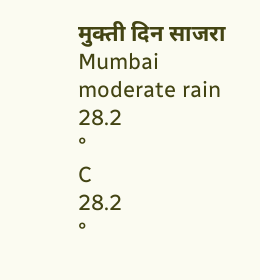मुक्ती दिन साजरा
Mumbai
moderate rain
28.2
°
C
28.2
°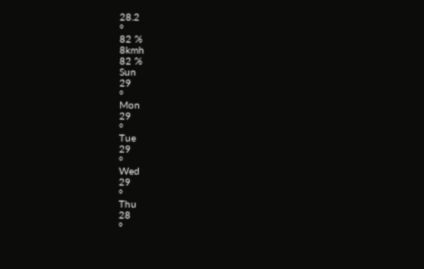28.2
°
82 %
8kmh
82 %
Sun
29
°
Mon
29
°
Tue
29
°
Wed
29
°
Thu
28
°